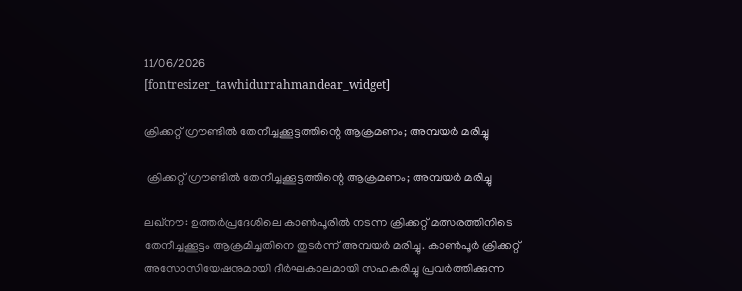11/06/2026
[fontresizer_tawhidurrahmandear_widget]

ക്രിക്കറ്റ് ഗ്രൗണ്ടിൽ തേനീച്ചക്കൂട്ടത്തിന്റെ ആക്രമണം; അമ്പയർ മരിച്ചു

 ക്രിക്കറ്റ് ഗ്രൗണ്ടിൽ തേനീച്ചക്കൂട്ടത്തിന്റെ ആക്രമണം; അമ്പയർ മരിച്ചു

ലഖ്‌നൗ: ഉത്തർപ്രദേശിലെ കാൺപൂരിൽ നടന്ന ക്രിക്കറ്റ് മത്സരത്തിനിടെ തേനീച്ചക്കൂട്ടം ആക്രമിച്ചതിനെ തുടർന്ന് അമ്പയർ മരിച്ചു. കാൺപൂർ ക്രിക്കറ്റ് അസോസിയേഷനുമായി ദീർഘകാലമായി സഹകരിച്ചു പ്രവർത്തിക്കുന്ന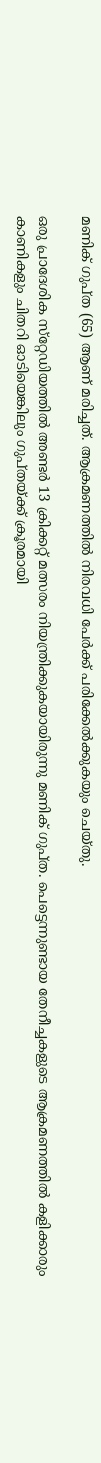മണിക് ഗുപ്ത (65) ആണ് മരിച്ചത്. ആക്രമണത്തിൽ നിരവധി പേർക്ക് പരിക്കേൽക്കുകയും ചെയ്തു.

ഒരു പ്രാദേശിക സ്‌റ്റേഡിയത്തിൽ അണ്ടർ 13 ക്രിക്കറ്റ് മത്സരം നിയന്ത്രിക്കുകയായിരുന്നു മണിക് ഗുപ്ത. പെട്ടെന്നുണ്ടായ തേനീച്ചകളുടെ ആക്രമണത്തിൽ കളിക്കാരും കാണികളും ചിതറി ഓടിയെങ്കിലും ഗുപ്തയ്ക്ക് ക്രൂരമായി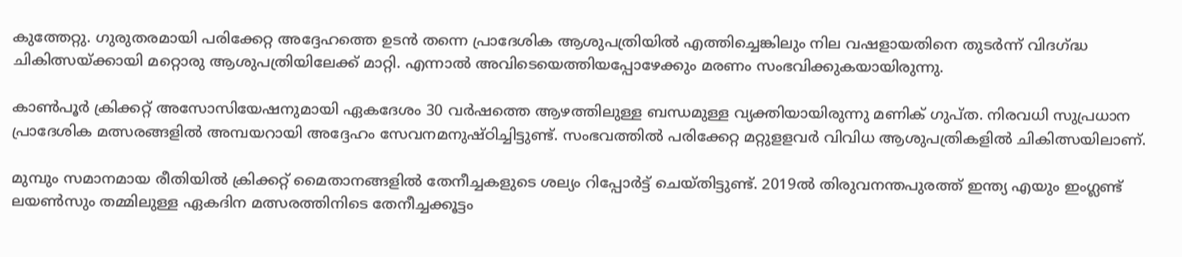കുത്തേറ്റു. ഗുരുതരമായി പരിക്കേറ്റ അദ്ദേഹത്തെ ഉടൻ തന്നെ പ്രാദേശിക ആശുപത്രിയിൽ എത്തിച്ചെങ്കിലും നില വഷളായതിനെ തുടർന്ന് വിദഗ്ദ്ധ ചികിത്സയ്ക്കായി മറ്റൊരു ആശുപത്രിയിലേക്ക് മാറ്റി. എന്നാൽ അവിടെയെത്തിയപ്പോഴേക്കും മരണം സംഭവിക്കുകയായിരുന്നു.

കാൺപൂർ ക്രിക്കറ്റ് അസോസിയേഷനുമായി ഏകദേശം 30 വർഷത്തെ ആഴത്തിലുള്ള ബന്ധമുള്ള വ്യക്തിയായിരുന്നു മണിക് ഗുപ്ത. നിരവധി സുപ്രധാന പ്രാദേശിക മത്സരങ്ങളിൽ അമ്പയറായി അദ്ദേഹം സേവനമനുഷ്ഠിച്ചിട്ടുണ്ട്. സംഭവത്തിൽ പരിക്കേറ്റ മറ്റുളളവർ വിവിധ ആശുപത്രികളിൽ ചികിത്സയിലാണ്.

മുമ്പും സമാനമായ രീതിയിൽ ക്രിക്കറ്റ് മൈതാനങ്ങളിൽ തേനീച്ചകളുടെ ശല്യം റിപ്പോർട്ട് ചെയ്തിട്ടുണ്ട്. 2019ൽ തിരുവനന്തപുരത്ത് ഇന്ത്യ എയും ഇംഗ്ലണ്ട് ലയൺസും തമ്മിലുള്ള ഏകദിന മത്സരത്തിനിടെ തേനീച്ചക്കൂട്ടം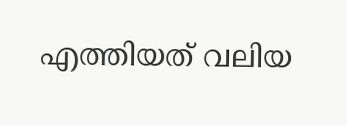എത്തിയത് വലിയ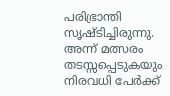പരിഭ്രാന്തി സൃഷ്ടിച്ചിരുന്നു. അന്ന് മത്സരം തടസ്സപ്പെടുകയും നിരവധി പേർക്ക്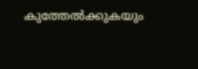കുത്തേൽക്കുകയും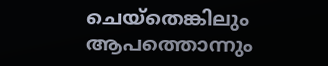ചെയ്‌തെങ്കിലും ആപത്തൊന്നും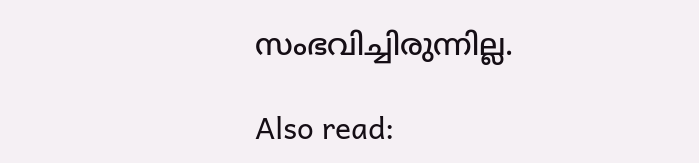സംഭവിച്ചിരുന്നില്ല.

Also read: